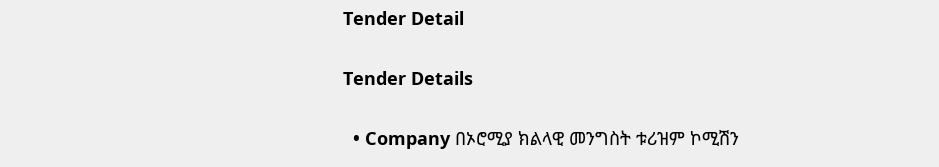Tender Detail

Tender Details

  • Company በኦሮሚያ ክልላዊ መንግስት ቱሪዝም ኮሚሽን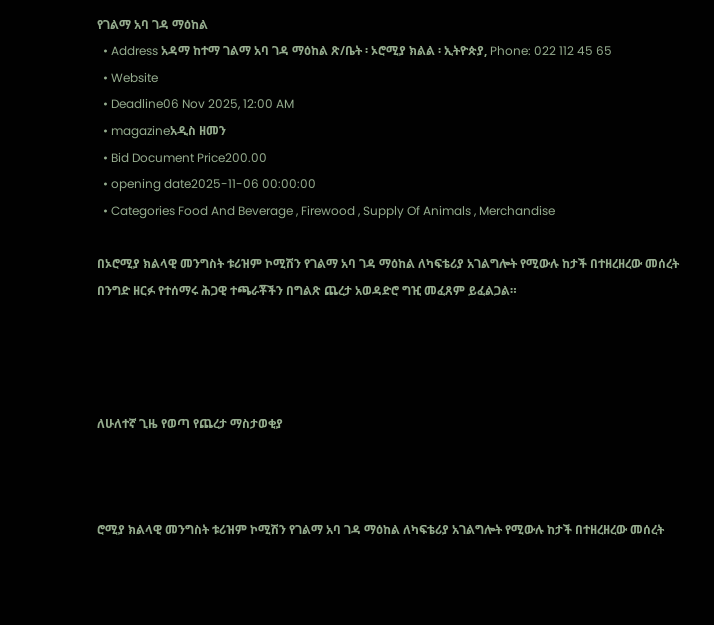የገልማ አባ ገዳ ማዕከል
  • Address አዳማ ከተማ ገልማ አባ ገዳ ማዕከል ጽ/ቤት ፡ ኦሮሚያ ክልል ፡ ኢትዮጵያ, Phone: 022 112 45 65
  • Website
  • Deadline06 Nov 2025, 12:00 AM
  • magazineአዲስ ዘመን
  • Bid Document Price200.00
  • opening date2025-11-06 00:00:00
  • Categories Food And Beverage , Firewood , Supply Of Animals , Merchandise

በኦሮሚያ ክልላዊ መንግስት ቱሪዝም ኮሚሽን የገልማ አባ ገዳ ማዕከል ለካፍቴሪያ አገልግሎት የሚውሉ ከታች በተዘረዘረው መሰረት በንግድ ዘርፉ የተሰማሩ ሕጋዊ ተጫራቾችን በግልጽ ጨረታ አወዳድሮ ግዢ መፈጸም ይፈልጋል።




ለሁለተኛ ጊዜ የወጣ የጨረታ ማስታወቂያ



ሮሚያ ክልላዊ መንግስት ቱሪዝም ኮሚሽን የገልማ አባ ገዳ ማዕከል ለካፍቴሪያ አገልግሎት የሚውሉ ከታች በተዘረዘረው መሰረት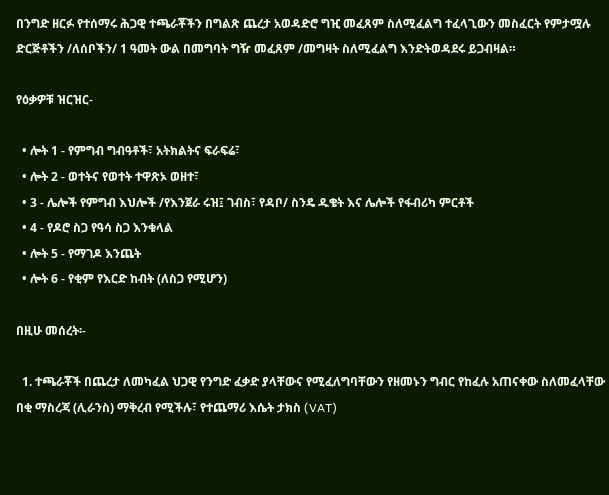በንግድ ዘርፉ የተሰማሩ ሕጋዊ ተጫራቾችን በግልጽ ጨረታ አወዳድሮ ግዢ መፈጸም ስለሚፈልግ ተፈላጊውን መስፈርት የምታሟሉ ድርጅቶችን /ለሰቦችን/ 1 ዓመት ውል በመግባት ግዥ መፈጸም /መግዛት ስለሚፈልግ እንድትወዳደሩ ይጋብዛል።

የዕቃዎቹ ዝርዝር-

  • ሎት 1 - የምግብ ግብዓቶች፣ አትክልትና ፍራፍሬ፣
  • ሎት 2 - ወተትና የወተት ተዋጽኦ ወዘተ፣
  • 3 - ሌሎች የምግብ እህሎች /የእንጀራ ሩዝ፤ ገብስ፣ የዳቦ/ ስንዴ ዱቄት እና ሌሎች የፋብሪካ ምርቶች
  • 4 - የዶሮ ስጋ የዓሳ ስጋ እንቁላል
  • ሎት 5 - የማገዶ እንጨት
  • ሎት 6 - የቂም የእርድ ከብት (ለስጋ የሚሆን)

በዚሁ መሰረት፡-

  1. ተጫራቾች በጨረታ ለመካፈል ህጋዊ የንግድ ፈቃድ ያላቸውና የሚፈለግባቸውን የዘመኑን ግብር የከፈሉ አጠናቀው ስለመፈላቸው በቂ ማስረጃ (ሊራንስ) ማቅረብ የሚችሉ፣ የተጨማሪ እሴት ታክስ (VAT)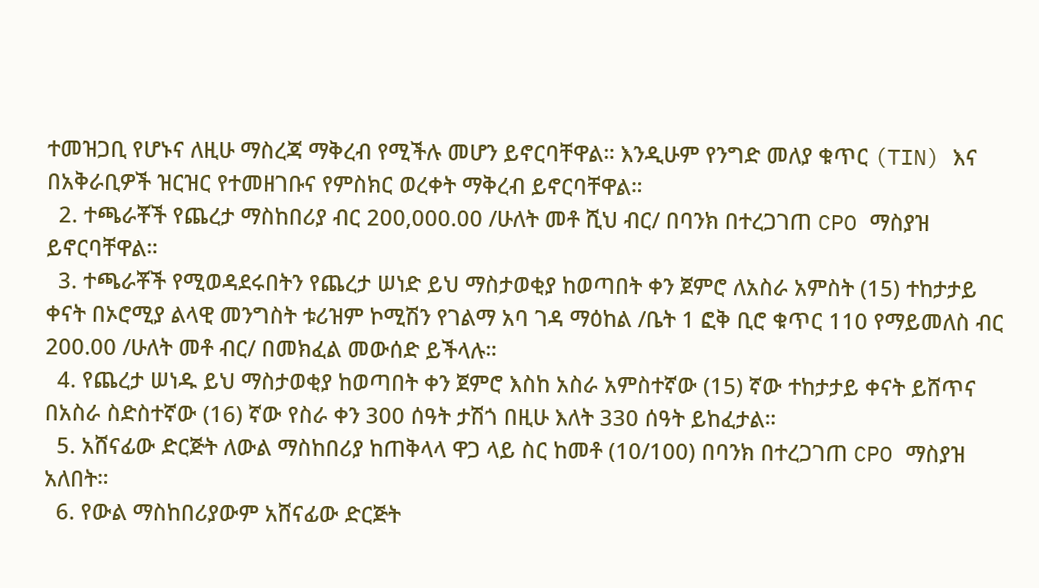ተመዝጋቢ የሆኑና ለዚሁ ማስረጃ ማቅረብ የሚችሉ መሆን ይኖርባቸዋል። እንዲሁም የንግድ መለያ ቁጥር (TIN) እና በአቅራቢዎች ዝርዝር የተመዘገቡና የምስክር ወረቀት ማቅረብ ይኖርባቸዋል።
  2. ተጫራቾች የጨረታ ማስከበሪያ ብር 200,000.00 /ሁለት መቶ ሺህ ብር/ በባንክ በተረጋገጠ CPO ማስያዝ ይኖርባቸዋል።
  3. ተጫራቾች የሚወዳደሩበትን የጨረታ ሠነድ ይህ ማስታወቂያ ከወጣበት ቀን ጀምሮ ለአስራ አምስት (15) ተከታታይ ቀናት በኦሮሚያ ልላዊ መንግስት ቱሪዝም ኮሚሽን የገልማ አባ ገዳ ማዕከል /ቤት 1 ፎቅ ቢሮ ቁጥር 110 የማይመለስ ብር 200.00 /ሁለት መቶ ብር/ በመክፈል መውሰድ ይችላሉ።
  4. የጨረታ ሠነዱ ይህ ማስታወቂያ ከወጣበት ቀን ጀምሮ እስከ አስራ አምስተኛው (15) ኛው ተከታታይ ቀናት ይሸጥና በአስራ ስድስተኛው (16) ኛው የስራ ቀን 300 ሰዓት ታሽጎ በዚሁ እለት 330 ሰዓት ይከፈታል።
  5. አሸናፊው ድርጅት ለውል ማስከበሪያ ከጠቅላላ ዋጋ ላይ ስር ከመቶ (10/100) በባንክ በተረጋገጠ CPO ማስያዝ አለበት።
  6. የውል ማስከበሪያውም አሸናፊው ድርጅት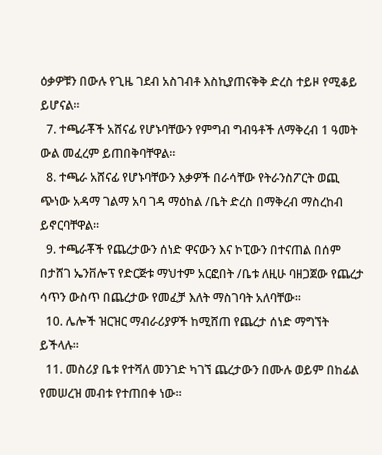ዕቃዎቹን በውሉ የጊዜ ገደብ አስገብቶ እስኪያጠናቅቅ ድረስ ተይዞ የሚቆይ ይሆናል።
  7. ተጫራቾች አሸናፊ የሆኑባቸውን የምግብ ግብዓቶች ለማቅረብ 1 ዓመት ውል መፈረም ይጠበቅባቸዋል።
  8. ተጫራ አሸናፊ የሆኑባቸውን እቃዎች በራሳቸው የትራንስፖርት ወጪ ጭነው አዳማ ገልማ አባ ገዳ ማዕከል /ቤት ድረስ በማቅረብ ማስረከብ ይኖርባቸዋል።
  9. ተጫራቾች የጨረታውን ሰነድ ዋናውን እና ኮፒውን በተናጠል በሰም በታሸገ ኤንቨሎፕ የድርጅቱ ማህተም አርፎበት /ቤቱ ለዚሁ ባዘጋጀው የጨረታ ሳጥን ውስጥ በጨረታው የመፈቻ እለት ማስገባት አለባቸው፡፡
  10. ሌሎች ዝርዝር ማብራሪያዎች ከሚሸጠ የጨረታ ሰነድ ማግኘት ይችላሉ።
  11. መስሪያ ቤቱ የተሻለ መንገድ ካገኘ ጨረታውን በሙሉ ወይም በከፊል የመሠረዝ መብቱ የተጠበቀ ነው።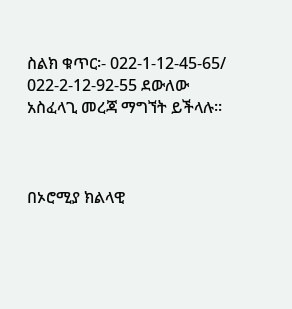ስልክ ቁጥር፡- 022-1-12-45-65/ 022-2-12-92-55 ደውለው አስፈላጊ መረጃ ማግኘት ይችላሉ፡፡



በኦሮሚያ ክልላዊ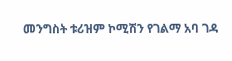መንግስት ቱሪዝም ኮሚሽን የገልማ አባ ገዳ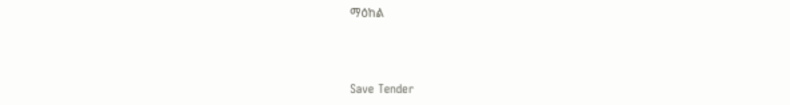ማዕከል



Save Tender